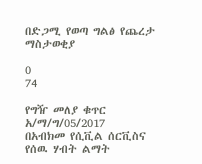በድጋሚ የወጣ ግልፅ የጨረታ ማስታወቂያ

0
74

የግዥ መለያ ቁጥር አ/ማ/ግ/05/2017
በአብክመ የሲቪል ሰርቪስና የሰዉ ሃብት ልማት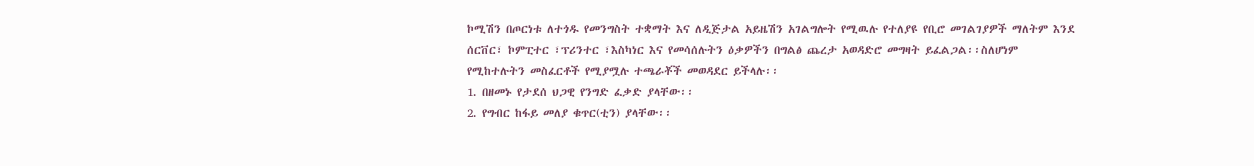ኮሚሽን በጦርነቱ ለተጎዱ የመንግስት ተቋማት እና ለዲጅታል አይዜሽን አገልግሎት የሚዉሉ የተለያዩ የቢሮ መገልገያዎች ማለትም እንደ ሰርቨር፣ ኮምፒተር ፣ፕሪንተር ፣እስካነር እና የመሳሰሉትን ዕቃዎችን በግልፅ ጨረታ አወዳድሮ መግዛት ይፈልጋል፡፡ስለሆነም የሚከተሉትን መስፈርቶች የሚያሟሉ ተጫራቾች መወዳደር ይችላሉ፡፡
1. በዘመኑ የታደሰ ህጋዊ የንግድ ፈቃድ ያላቸው፡፡
2. የግብር ከፋይ መለያ ቁጥር(ቲን) ያላቸው፡፡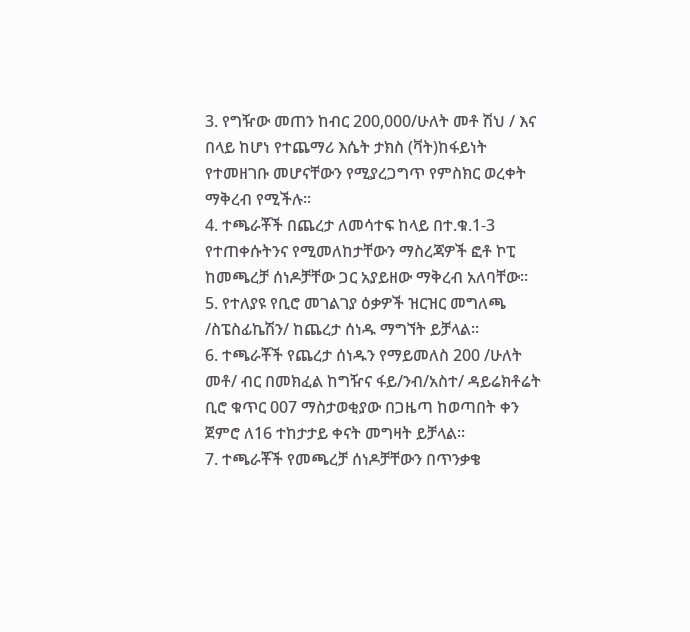3. የግዥው መጠን ከብር 200,000/ሁለት መቶ ሽህ / እና በላይ ከሆነ የተጨማሪ እሴት ታክስ (ቫት)ከፋይነት የተመዘገቡ መሆናቸውን የሚያረጋግጥ የምስክር ወረቀት ማቅረብ የሚችሉ፡፡
4. ተጫራቾች በጨረታ ለመሳተፍ ከላይ በተ.ቁ.1-3 የተጠቀሱትንና የሚመለከታቸውን ማስረጃዎች ፎቶ ኮፒ ከመጫረቻ ሰነዶቻቸው ጋር አያይዘው ማቅረብ አለባቸው፡፡
5. የተለያዩ የቢሮ መገልገያ ዕቃዎች ዝርዝር መግለጫ /ስፔስፊኬሽን/ ከጨረታ ሰነዱ ማግኘት ይቻላል፡፡
6. ተጫራቾች የጨረታ ሰነዱን የማይመለስ 200 /ሁለት መቶ/ ብር በመክፈል ከግዥና ፋይ/ንብ/አስተ/ ዳይሬክቶሬት ቢሮ ቁጥር 007 ማስታወቂያው በጋዜጣ ከወጣበት ቀን ጀምሮ ለ16 ተከታታይ ቀናት መግዛት ይቻላል፡፡
7. ተጫራቾች የመጫረቻ ሰነዶቻቸውን በጥንቃቄ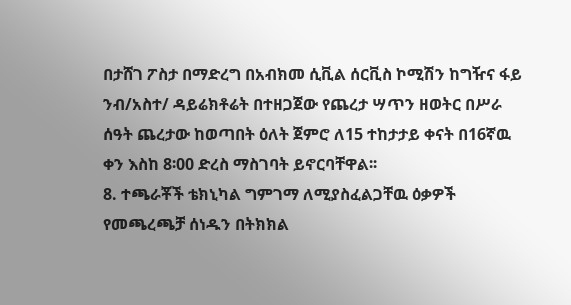በታሸገ ፖስታ በማድረግ በአብክመ ሲቪል ሰርቪስ ኮሚሽን ከግዥና ፋይ ንብ/አስተ/ ዳይሬክቶሬት በተዘጋጀው የጨረታ ሣጥን ዘወትር በሥራ ሰዓት ጨረታው ከወጣበት ዕለት ጀምሮ ለ15 ተከታታይ ቀናት በ16ኛዉ ቀን እስከ 8፡00 ድረስ ማስገባት ይኖርባቸዋል፡፡
8. ተጫራቾች ቴክኒካል ግምገማ ለሚያስፈልጋቸዉ ዕቃዎች የመጫረጫቻ ሰነዱን በትክክል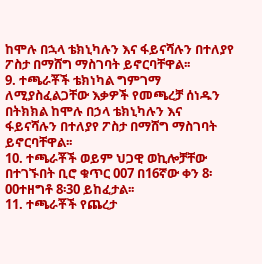ከሞሉ በኋላ ቴክኒካሉን እና ፋይናሻሉን በተለያየ ፖስታ በማሸግ ማስገባት ይኖርባቸዋል፡፡
9. ተጫራቾች ቴክነካል ግምገማ ለሚያስፈልጋቸው እቃዎች የመጫረቻ ሰነዱን በትክክል ከሞሉ በኃላ ቴክኒካሉን እና ፋይናሻሉን በተለያየ ፖስታ በማሸግ ማስገባት ይኖርባቸዋል፡፡
10. ተጫራቾች ወይም ህጋዊ ወኪሎቻቸው በተገኙበት ቢሮ ቁጥር 007 በ16ኛው ቀን 8፡00ተዘግቶ 8፡30 ይከፈታል፡፡
11. ተጫራቾች የጨረታ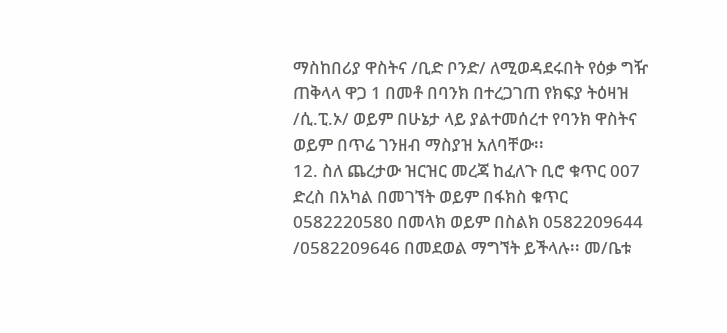ማስከበሪያ ዋስትና /ቢድ ቦንድ/ ለሚወዳደሩበት የዕቃ ግዥ ጠቅላላ ዋጋ 1 በመቶ በባንክ በተረጋገጠ የክፍያ ትዕዛዝ /ሲ.ፒ.ኦ/ ወይም በሁኔታ ላይ ያልተመሰረተ የባንክ ዋስትና ወይም በጥሬ ገንዘብ ማስያዝ አለባቸው፡፡
12. ስለ ጨረታው ዝርዝር መረጃ ከፈለጉ ቢሮ ቁጥር 007 ድረስ በአካል በመገኘት ወይም በፋክስ ቁጥር 0582220580 በመላክ ወይም በስልክ 0582209644 /0582209646 በመደወል ማግኘት ይችላሉ፡፡ መ/ቤቱ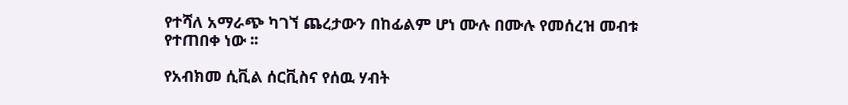የተሻለ አማራጭ ካገኘ ጨረታውን በከፊልም ሆነ ሙሉ በሙሉ የመሰረዝ መብቱ የተጠበቀ ነው ፡፡

የአብክመ ሲቪል ሰርቪስና የሰዉ ሃብት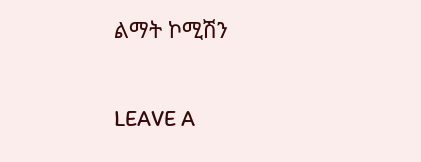ልማት ኮሚሽን

LEAVE A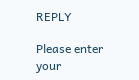REPLY

Please enter your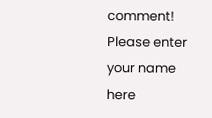comment!
Please enter your name here